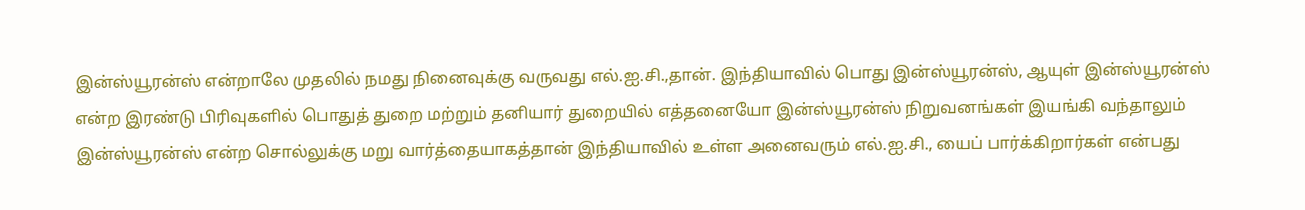இன்ஸ்யூரன்ஸ் என்றாலே முதலில் நமது நினைவுக்கு வருவது எல்.ஐ.சி.,தான். இந்தியாவில் பொது இன்ஸ்யூரன்ஸ், ஆயுள் இன்ஸ்யூரன்ஸ் என்ற இரண்டு பிரிவுகளில் பொதுத் துறை மற்றும் தனியார் துறையில் எத்தனையோ இன்ஸ்யூரன்ஸ் நிறுவனங்கள் இயங்கி வந்தாலும் இன்ஸ்யூரன்ஸ் என்ற சொல்லுக்கு மறு வார்த்தையாகத்தான் இந்தியாவில் உள்ள அனைவரும் எல்.ஐ.சி., யைப் பார்க்கிறார்கள் என்பது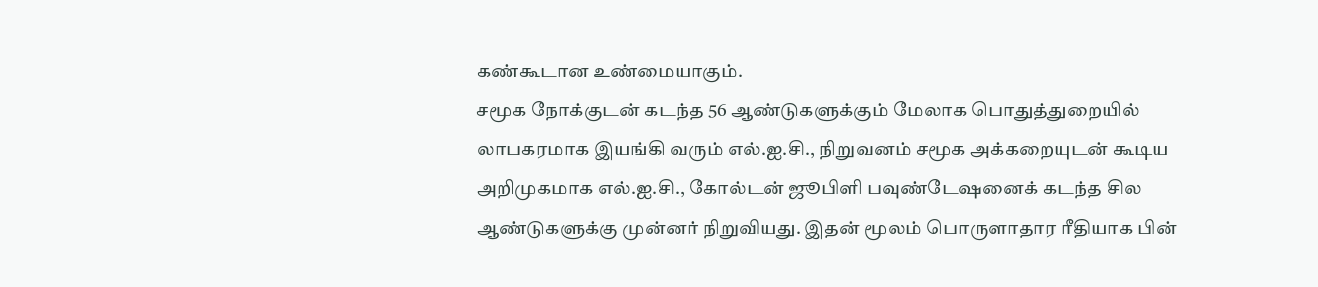கண்கூடான உண்மையாகும்.
சமூக நோக்குடன் கடந்த 56 ஆண்டுகளுக்கும் மேலாக பொதுத்துறையில் லாபகரமாக இயங்கி வரும் எல்.ஐ.சி., நிறுவனம் சமூக அக்கறையுடன் கூடிய அறிமுகமாக எல்.ஐ.சி., கோல்டன் ஜூபிளி பவுண்டேஷனைக் கடந்த சில ஆண்டுகளுக்கு முன்னர் நிறுவியது. இதன் மூலம் பொருளாதார ரீதியாக பின்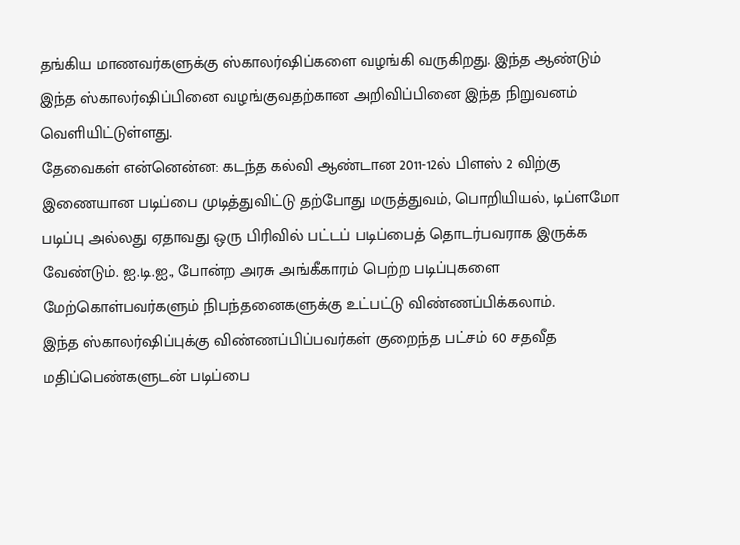தங்கிய மாணவர்களுக்கு ஸ்காலர்ஷிப்களை வழங்கி வருகிறது. இந்த ஆண்டும் இந்த ஸ்காலர்ஷிப்பினை வழங்குவதற்கான அறிவிப்பினை இந்த நிறுவனம் வெளியிட்டுள்ளது.
தேவைகள் என்னென்ன: கடந்த கல்வி ஆண்டான 2011-12ல் பிளஸ் 2 விற்கு இணையான படிப்பை முடித்துவிட்டு தற்போது மருத்துவம், பொறியியல், டிப்ளமோ படிப்பு அல்லது ஏதாவது ஒரு பிரிவில் பட்டப் படிப்பைத் தொடர்பவராக இருக்க வேண்டும். ஐ.டி.ஐ., போன்ற அரசு அங்கீகாரம் பெற்ற படிப்புகளை மேற்கொள்பவர்களும் நிபந்தனைகளுக்கு உட்பட்டு விண்ணப்பிக்கலாம்.
இந்த ஸ்காலர்ஷிப்புக்கு விண்ணப்பிப்பவர்கள் குறைந்த பட்சம் 60 சதவீத மதிப்பெண்களுடன் படிப்பை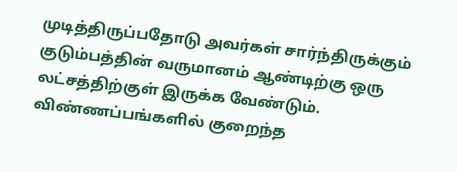முடித்திருப்பதோடு அவர்கள் சார்ந்திருக்கும் குடும்பத்தின் வருமானம் ஆண்டிற்கு ஒரு லட்சத்திற்குள் இருக்க வேண்டும். விண்ணப்பங்களில் குறைந்த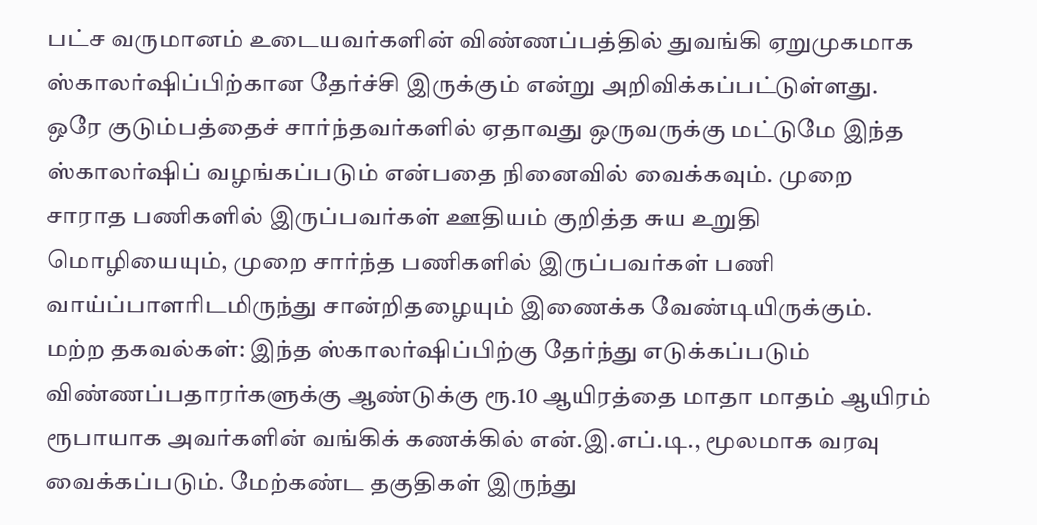பட்ச வருமானம் உடையவர்களின் விண்ணப்பத்தில் துவங்கி ஏறுமுகமாக ஸ்காலர்ஷிப்பிற்கான தேர்ச்சி இருக்கும் என்று அறிவிக்கப்பட்டுள்ளது.
ஒரே குடும்பத்தைச் சார்ந்தவர்களில் ஏதாவது ஒருவருக்கு மட்டுமே இந்த ஸ்காலர்ஷிப் வழங்கப்படும் என்பதை நினைவில் வைக்கவும். முறை சாராத பணிகளில் இருப்பவர்கள் ஊதியம் குறித்த சுய உறுதி மொழியையும், முறை சார்ந்த பணிகளில் இருப்பவர்கள் பணி வாய்ப்பாளரிடமிருந்து சான்றிதழையும் இணைக்க வேண்டியிருக்கும்.
மற்ற தகவல்கள்: இந்த ஸ்காலர்ஷிப்பிற்கு தேர்ந்து எடுக்கப்படும் விண்ணப்பதாரர்களுக்கு ஆண்டுக்கு ரூ.10 ஆயிரத்தை மாதா மாதம் ஆயிரம் ரூபாயாக அவர்களின் வங்கிக் கணக்கில் என்.இ.எப்.டி., மூலமாக வரவு வைக்கப்படும். மேற்கண்ட தகுதிகள் இருந்து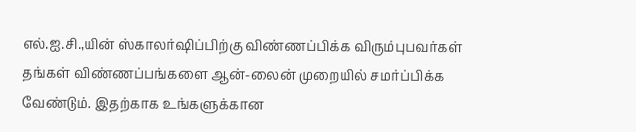எல்.ஐ.சி.,யின் ஸ்காலர்ஷிப்பிற்கு விண்ணப்பிக்க விரும்புபவர்கள் தங்கள் விண்ணப்பங்களை ஆன்-லைன் முறையில் சமர்ப்பிக்க வேண்டும். இதற்காக உங்களுக்கான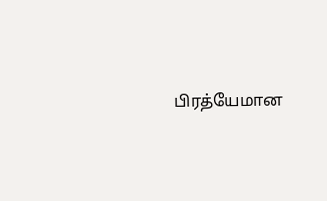பிரத்யேமான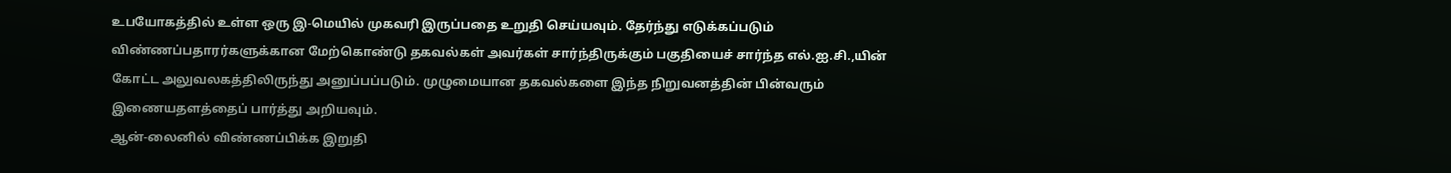உபயோகத்தில் உள்ள ஒரு இ-மெயில் முகவரி இருப்பதை உறுதி செய்யவும். தேர்ந்து எடுக்கப்படும் விண்ணப்பதாரர்களுக்கான மேற்கொண்டு தகவல்கள் அவர்கள் சார்ந்திருக்கும் பகுதியைச் சார்ந்த எல்.ஐ.சி.,யின் கோட்ட அலுவலகத்திலிருந்து அனுப்பப்படும். முழுமையான தகவல்களை இந்த நிறுவனத்தின் பின்வரும் இணையதளத்தைப் பார்த்து அறியவும்.
ஆன்-லைனில் விண்ணப்பிக்க இறுதி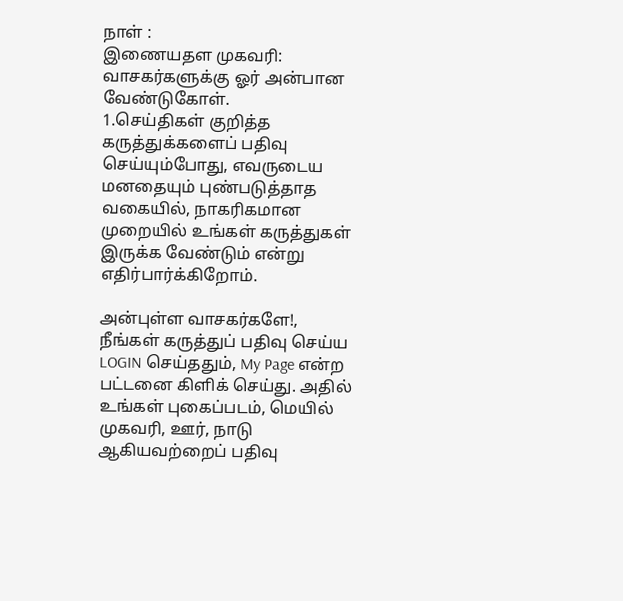நாள் :
இணையதள முகவரி:
வாசகர்களுக்கு ஓர் அன்பான வேண்டுகோள்.
1.செய்திகள் குறித்த கருத்துக்களைப் பதிவு செய்யும்போது, எவருடைய மனதையும் புண்படுத்தாத வகையில், நாகரிகமான முறையில் உங்கள் கருத்துகள் இருக்க வேண்டும் என்று எதிர்பார்க்கிறோம்.

அன்புள்ள வாசகர்களே!,
நீங்கள் கருத்துப் பதிவு செய்ய LOGIN செய்ததும், My Page என்ற பட்டனை கிளிக் செய்து. அதில் உங்கள் புகைப்படம், மெயில் முகவரி, ஊர், நாடு ஆகியவற்றைப் பதிவு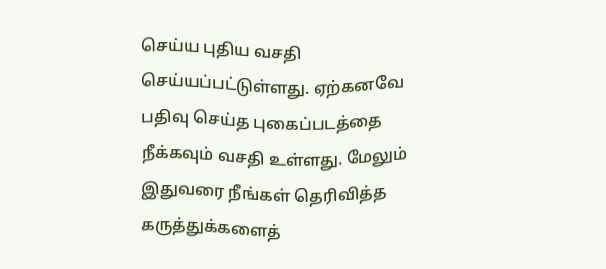செய்ய புதிய வசதி செய்யப்பட்டுள்ளது. ஏற்கனவே பதிவு செய்த புகைப்படத்தை நீக்கவும் வசதி உள்ளது. மேலும் இதுவரை நீங்கள் தெரிவித்த கருத்துக்களைத்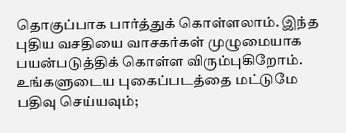தொகுப்பாக பார்த்துக் கொள்ளலாம். இந்த புதிய வசதியை வாசகர்கள் முழுமையாக பயன்படுத்திக் கொள்ள விரும்புகிறோம். உங்களுடைய புகைப்படத்தை மட்டுமே பதிவு செய்யவும்;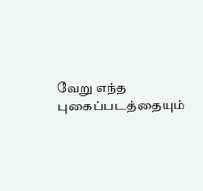வேறு எந்த புகைப்படத்தையும்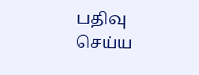பதிவு செய்ய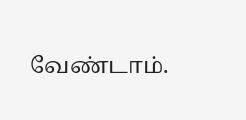வேண்டாம்.